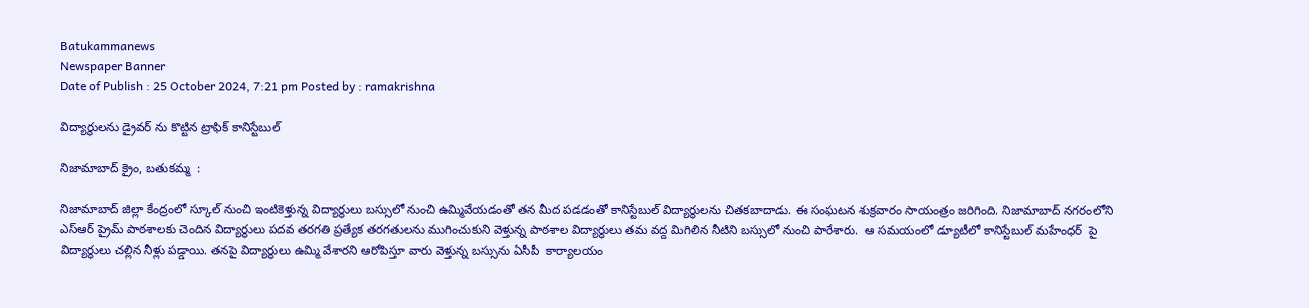Batukammanews
Newspaper Banner
Date of Publish : 25 October 2024, 7:21 pm Posted by : ramakrishna

విద్యార్థులను డ్రైవర్ ను కొట్టిన ట్రాఫిక్ కానిస్టేబుల్

నిజామాబాద్ క్రైం, బతుకమ్మ  :

నిజామాబాద్ జిల్లా కేంద్రంలో స్కూల్ నుంచి ఇంటికెళ్తున్న విద్యార్థులు బస్సులో నుంచి ఉమ్మివేయడంతో తన మీద పడడంతో కానిస్టేబుల్ విద్యార్థులను చితకబాదాడు. ఈ సంఘటన శుక్రవారం సాయంత్రం జరిగింది. నిజామాబాద్ నగరంలోని ఎస్ఆర్ ప్రైమ్ పాఠశాలకు చెందిన విద్యార్థులు పదవ తరగతి ప్రత్యేక తరగతులను ముగించుకుని వెళ్తున్న పాఠశాల విద్యార్థులు తమ వద్ద మిగిలిన నీటిని బస్సులో నుంచి పారేశారు.  ఆ సమయంలో డ్యూటీలో కానిస్టేబుల్ మహేంధర్  పై విద్యార్థులు చల్లిన నీళ్లు పడ్డాయి. తనపై విద్యార్థులు ఉమ్మి వేశారని ఆరోపిస్తూ వారు వెళ్తున్న బస్సును ఏసీపీ  కార్యాలయం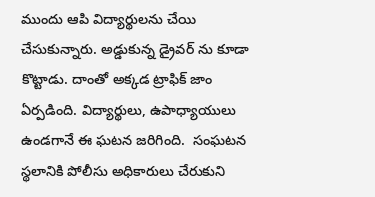ముందు ఆపి విద్యార్థులను చేయి చేసుకున్నారు. అడ్డుకున్న డ్రైవర్ ను కూడా కొట్టాడు. దాంతో అక్కడ ట్రాఫిక్ జాం ఏర్పడింది. విద్యార్థులు, ఉపాధ్యాయులు ఉండగానే ఈ ఘటన జరిగింది.  సంఘటన స్థలానికి పోలీసు అధికారులు చేరుకుని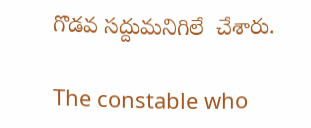గొడవ సద్దుమనిగిలే  చేశారు.

The constable who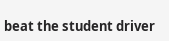beat the student driver